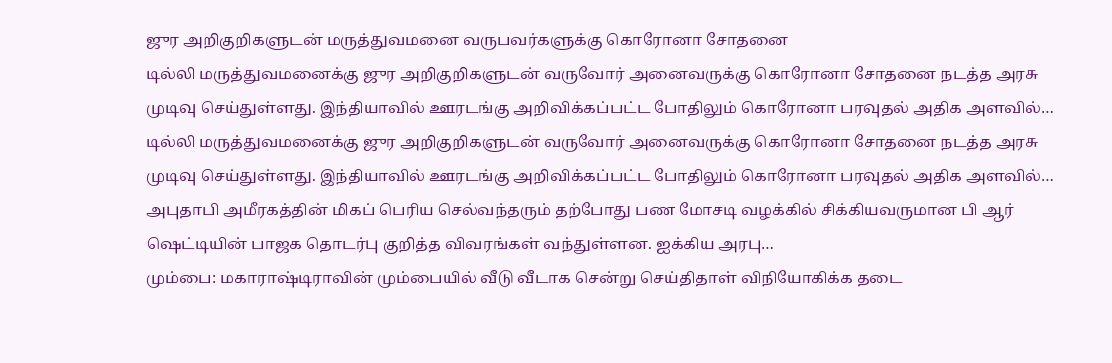ஜுர அறிகுறிகளுடன் மருத்துவமனை வருபவர்களுக்கு கொரோனா சோதனை
டில்லி மருத்துவமனைக்கு ஜுர அறிகுறிகளுடன் வருவோர் அனைவருக்கு கொரோனா சோதனை நடத்த அரசு முடிவு செய்துள்ளது. இந்தியாவில் ஊரடங்கு அறிவிக்கப்பட்ட போதிலும் கொரோனா பரவுதல் அதிக அளவில்…
டில்லி மருத்துவமனைக்கு ஜுர அறிகுறிகளுடன் வருவோர் அனைவருக்கு கொரோனா சோதனை நடத்த அரசு முடிவு செய்துள்ளது. இந்தியாவில் ஊரடங்கு அறிவிக்கப்பட்ட போதிலும் கொரோனா பரவுதல் அதிக அளவில்…
அபுதாபி அமீரகத்தின் மிகப் பெரிய செல்வந்தரும் தற்போது பண மோசடி வழக்கில் சிக்கியவருமான பி ஆர் ஷெட்டியின் பாஜக தொடர்பு குறித்த விவரங்கள் வந்துள்ளன. ஐக்கிய அரபு…
மும்பை: மகாராஷ்டிராவின் மும்பையில் வீடு வீடாக சென்று செய்திதாள் விநியோகிக்க தடை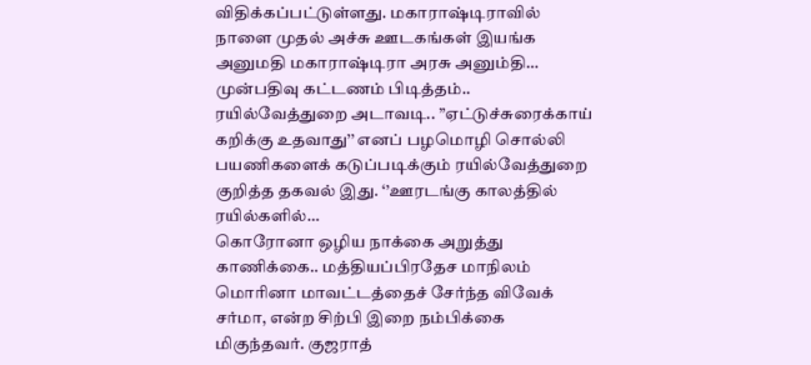விதிக்கப்பட்டுள்ளது. மகாராஷ்டிராவில் நாளை முதல் அச்சு ஊடகங்கள் இயங்க அனுமதி மகாராஷ்டிரா அரசு அனும்தி…
முன்பதிவு கட்டணம் பிடித்தம்.. ரயில்வேத்துறை அடாவடி.. ’’ஏட்டுச்சுரைக்காய் கறிக்கு உதவாது’’ எனப் பழமொழி சொல்லி பயணிகளைக் கடுப்படிக்கும் ரயில்வேத்துறை குறித்த தகவல் இது. ‘’ஊரடங்கு காலத்தில் ரயில்களில்…
கொரோனா ஒழிய நாக்கை அறுத்து காணிக்கை.. மத்தியப்பிரதேச மாநிலம் மொரினா மாவட்டத்தைச் சேர்ந்த விவேக் சர்மா, என்ற சிற்பி இறை நம்பிக்கை மிகுந்தவர். குஜராத்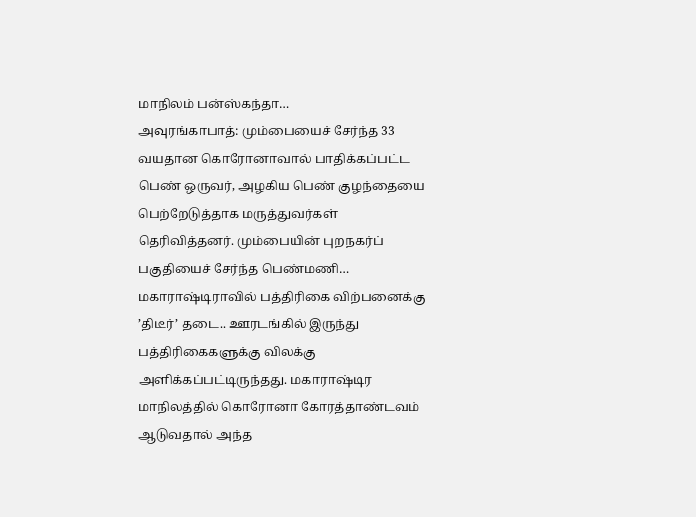மாநிலம் பன்ஸ்கந்தா…
அவுரங்காபாத்: மும்பையைச் சேர்ந்த 33 வயதான கொரோனாவால் பாதிக்கப்பட்ட பெண் ஒருவர், அழகிய பெண் குழந்தையை பெற்றேடுத்தாக மருத்துவர்கள் தெரிவித்தனர். மும்பையின் புறநகர்ப் பகுதியைச் சேர்ந்த பெண்மணி…
மகாராஷ்டிராவில் பத்திரிகை விற்பனைக்கு ’திடீர்’ தடை.. ஊரடங்கில் இருந்து பத்திரிகைகளுக்கு விலக்கு அளிக்கப்பட்டிருந்தது. மகாராஷ்டிர மாநிலத்தில் கொரோனா கோரத்தாண்டவம் ஆடுவதால் அந்த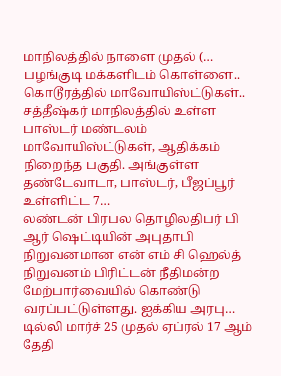மாநிலத்தில் நாளை முதல் (…
பழங்குடி மக்களிடம் கொள்ளை.. கொடூரத்தில் மாவோயிஸ்ட்டுகள்.. சத்தீஷ்கர் மாநிலத்தில் உள்ள பாஸ்டர் மண்டலம் மாவோயிஸ்ட்டுகள், ஆதிக்கம் நிறைந்த பகுதி. அங்குள்ள தண்டேவாடா, பாஸ்டர், பீஜப்பூர் உள்ளிட்ட 7…
லண்டன் பிரபல தொழிலதிபர் பி ஆர் ஷெட்டியின் அபுதாபி நிறுவனமான என் எம் சி ஹெல்த் நிறுவனம் பிரிட்டன் நீதிமன்ற மேற்பார்வையில் கொண்டு வரப்பட்டுள்ளது. ஐக்கிய அரபு…
டில்லி மார்ச் 25 முதல் ஏப்ரல் 17 ஆம் தேதி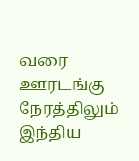வரை ஊரடங்கு நேரத்திலும் இந்திய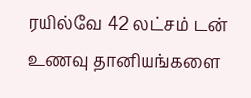ரயில்வே 42 லட்சம் டன் உணவு தானியங்களை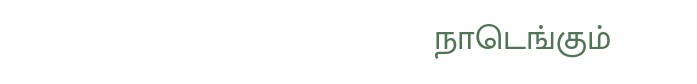நாடெங்கும்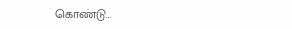கொண்டு…